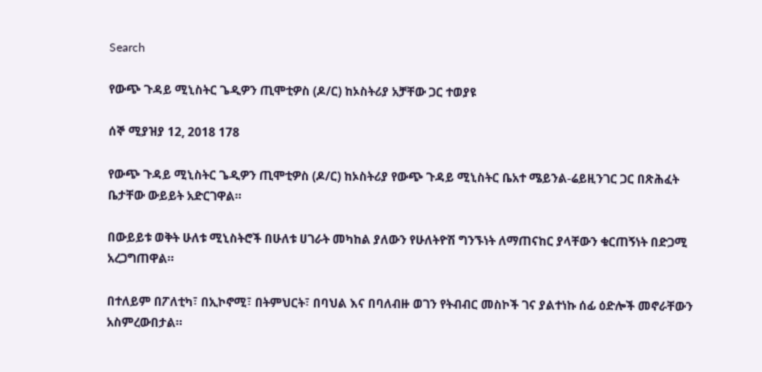Search

የውጭ ጉዳይ ሚኒስትር ጌዲዎን ጢሞቲዎስ (ዶ/ር) ከኦስትሪያ አቻቸው ጋር ተወያዩ

ሰኞ ሚያዝያ 12, 2018 178

የውጭ ጉዳይ ሚኒስትር ጌዲዎን ጢሞቲዎስ (ዶ/ር) ከኦስትሪያ የውጭ ጉዳይ ሚኒስትር ቤአተ ሜይንል-ሬይዚንገር ጋር በጽሕፈት ቤታቸው ውይይት አድርገዋል።

በውይይቱ ወቅት ሁለቱ ሚኒስትሮች በሁለቱ ሀገራት መካከል ያለውን የሁለትዮሽ ግንኙነት ለማጠናከር ያላቸውን ቁርጠኝነት በድጋሚ አረጋግጠዋል።

በተለይም በፖለቲካ፣ በኢኮኖሚ፣ በትምህርት፣ በባህል እና በባለብዙ ወገን የትብብር መስኮች ገና ያልተነኩ ሰፊ ዕድሎች መኖራቸውን አስምረውበታል።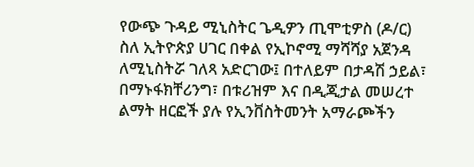የውጭ ጉዳይ ሚኒስትር ጌዲዎን ጢሞቲዎስ (ዶ/ር) ስለ ኢትዮጵያ ሀገር በቀል የኢኮኖሚ ማሻሻያ አጀንዳ ለሚኒስትሯ ገለጻ አድርገው፤ በተለይም በታዳሽ ኃይል፣ በማኑፋክቸሪንግ፣ በቱሪዝም እና በዲጂታል መሠረተ ልማት ዘርፎች ያሉ የኢንቨስትመንት አማራጮችን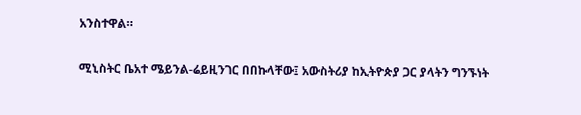አንስተዋል።

ሚኒስትር ቤአተ ሜይንል-ሬይዚንገር በበኩላቸው፤ አውስትሪያ ከኢትዮጵያ ጋር ያላትን ግንኙነት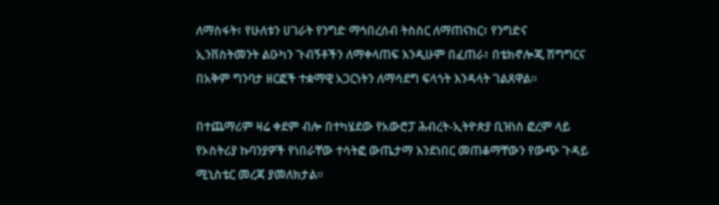ለማስፋት፣ የሁለቱን ሀገራት የንግድ ማኅበረሰብ ትስስር ለማጠናከር፣ የንግድና ኢንቨስትመንት ልዑካን ጉብኝቶችን ለማቀላጠፍ እንዲሁም በፈጠራ፣ በቴክኖሎጂ ሽግግርና በአቅም ግንባታ ዘርፎች ተቋማዊ አጋርነትን ለማሳደግ ፍላጎት እንዳላት ገልጸዋል።

በተጨማሪም ዛሬ ቀደም ብሎ በተካሄደው የአውሮፓ ሕብረት-ኢትዮጵያ ቢዝነስ ፎረም ላይ የኦስትሪያ ኩባንያዎች የነበራቸው ተሳትፎ ውጤታማ እንደነበር መጠቆማቸውን የውጭ ጉዳይ ሚኒስቴር መረጃ ያመለክታል።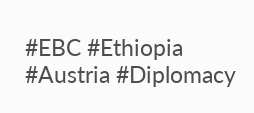#EBC #Ethiopia #Austria #Diplomacy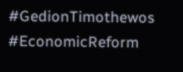#GedionTimothewos #EconomicReform